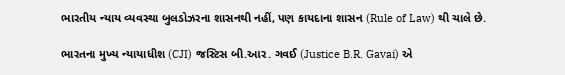ભારતીય ન્યાય વ્યવસ્થા બુલડોઝરના શાસનથી નહીં, પણ કાયદાના શાસન (Rule of Law) થી ચાલે છે.

ભારતના મુખ્ય ન્યાયાધીશ (CJI) જસ્ટિસ બી.આર. ગવઈ (Justice B.R. Gavai) એ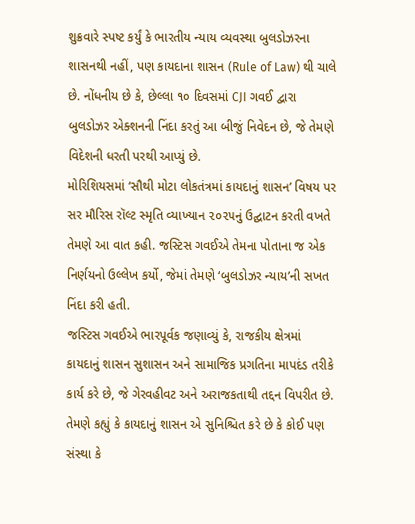શુક્રવારે સ્પષ્ટ કર્યું કે ભારતીય ન્યાય વ્યવસ્થા બુલડોઝરના શાસનથી નહીં, પણ કાયદાના શાસન (Rule of Law) થી ચાલે છે. નોંધનીય છે કે, છેલ્લા ૧૦ દિવસમાં CJI ગવઈ દ્વારા બુલડોઝર એક્શનની નિંદા કરતું આ બીજું નિવેદન છે, જે તેમણે વિદેશની ધરતી પરથી આપ્યું છે.
મોરિશિયસમાં ‘સૌથી મોટા લોકતંત્રમાં કાયદાનું શાસન’ વિષય પર સર મૌરિસ રૉલ્ટ સ્મૃતિ વ્યાખ્યાન ૨૦૨૫નું ઉદ્ઘાટન કરતી વખતે તેમણે આ વાત કહી. જસ્ટિસ ગવઈએ તેમના પોતાના જ એક નિર્ણયનો ઉલ્લેખ કર્યો, જેમાં તેમણે ‘બુલડોઝર ન્યાય’ની સખત નિંદા કરી હતી.
જસ્ટિસ ગવઈએ ભારપૂર્વક જણાવ્યું કે, રાજકીય ક્ષેત્રમાં કાયદાનું શાસન સુશાસન અને સામાજિક પ્રગતિના માપદંડ તરીકે કાર્ય કરે છે, જે ગેરવહીવટ અને અરાજકતાથી તદ્દન વિપરીત છે. તેમણે કહ્યું કે કાયદાનું શાસન એ સુનિશ્ચિત કરે છે કે કોઈ પણ સંસ્થા કે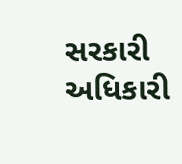સરકારી અધિકારી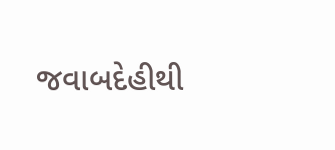જવાબદેહીથી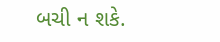બચી ન શકે.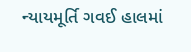ન્યાયમૂર્તિ ગવઈ હાલમાં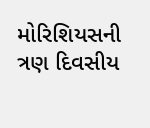મોરિશિયસની ત્રણ દિવસીય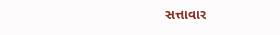સત્તાવાર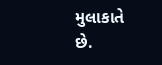મુલાકાતે છે.